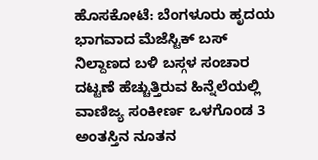ಹೊಸಕೋಟೆ: ಬೆಂಗಳೂರು ಹೃದಯ ಭಾಗವಾದ ಮೆಜೆಸ್ಟಿಕ್ ಬಸ್ ನಿಲ್ದಾಣದ ಬಳಿ ಬಸ್ಗಳ ಸಂಚಾರ ದಟ್ಟಣೆ ಹೆಚ್ಚುತ್ತಿರುವ ಹಿನ್ನೆಲೆಯಲ್ಲಿ ವಾಣಿಜ್ಯ ಸಂಕೀರ್ಣ ಒಳಗೊಂಡ 3 ಅಂತಸ್ತಿನ ನೂತನ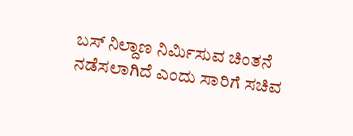ಬಸ್ ನಿಲ್ದಾಣ ನಿರ್ಮಿಸುವ ಚಿಂತನೆ ನಡೆಸಲಾಗಿದೆ ಎಂದು ಸಾರಿಗೆ ಸಚಿವ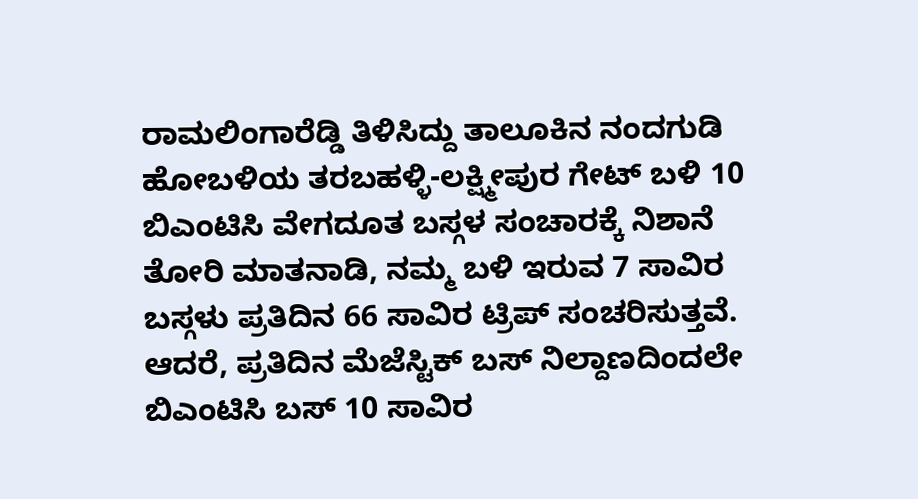ರಾಮಲಿಂಗಾರೆಡ್ಡಿ ತಿಳಿಸಿದ್ದು ತಾಲೂಕಿನ ನಂದಗುಡಿ ಹೋಬಳಿಯ ತರಬಹಳ್ಳಿ-ಲಕ್ಷ್ಮೀಪುರ ಗೇಟ್ ಬಳಿ 10 ಬಿಎಂಟಿಸಿ ವೇಗದೂತ ಬಸ್ಗಳ ಸಂಚಾರಕ್ಕೆ ನಿಶಾನೆ ತೋರಿ ಮಾತನಾಡಿ, ನಮ್ಮ ಬಳಿ ಇರುವ 7 ಸಾವಿರ ಬಸ್ಗಳು ಪ್ರತಿದಿನ 66 ಸಾವಿರ ಟ್ರಿಪ್ ಸಂಚರಿಸುತ್ತವೆ. ಆದರೆ, ಪ್ರತಿದಿನ ಮೆಜೆಸ್ಟಿಕ್ ಬಸ್ ನಿಲ್ದಾಣದಿಂದಲೇ ಬಿಎಂಟಿಸಿ ಬಸ್ 10 ಸಾವಿರ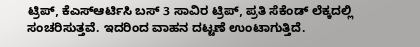ಟ್ರಿಪ್, ಕೆಎಸ್ಆರ್ಟಿಸಿ ಬಸ್ 3 ಸಾವಿರ ಟ್ರಿಪ್, ಪ್ರತಿ ಸೆಕೆಂಡ್ ಲೆಕ್ಕದಲ್ಲಿ ಸಂಚರಿಸುತ್ತವೆ. ಇದರಿಂದ ವಾಹನ ದಟ್ಟಣೆ ಉಂಟಾಗುತ್ತಿದೆ.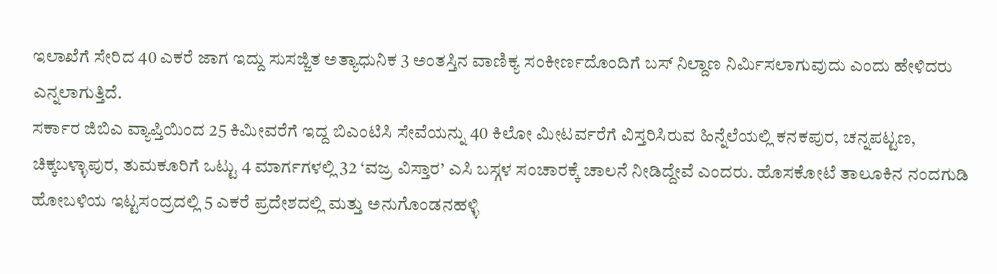ಇಲಾಖೆಗೆ ಸೇರಿದ 40 ಎಕರೆ ಜಾಗ ಇದ್ದು ಸುಸಜ್ಜಿತ ಅತ್ಯಾಧುನಿಕ 3 ಅಂತಸ್ತಿನ ವಾಣಿಕ್ಯ ಸಂಕೀರ್ಣದೊಂದಿಗೆ ಬಸ್ ನಿಲ್ದಾಣ ನಿರ್ಮಿಸಲಾಗುವುದು ಎಂದು ಹೇಳಿದರು ಎನ್ನಲಾಗುತ್ತಿದೆ.
ಸರ್ಕಾರ ಜಿಬಿಎ ವ್ಯಾಪ್ತಿಯಿಂದ 25 ಕಿಮೀವರೆಗೆ ಇದ್ದ ಬಿಎಂಟಿಸಿ ಸೇವೆಯನ್ನು 40 ಕಿಲೋ ಮೀಟರ್ವರೆಗೆ ವಿಸ್ತರಿಸಿರುವ ಹಿನ್ನೆಲೆಯಲ್ಲಿ ಕನಕಪುರ, ಚನ್ನಪಟ್ಟಣ, ಚಿಕ್ಕಬಳ್ಳಾಪುರ, ತುಮಕೂರಿಗೆ ಒಟ್ಟು 4 ಮಾರ್ಗಗಳಲ್ಲಿ 32 ‘ವಜ್ರ ವಿಸ್ತಾರ’ ಎಸಿ ಬಸ್ಗಳ ಸಂಚಾರಕ್ಕೆ ಚಾಲನೆ ನೀಡಿದ್ದೇವೆ ಎಂದರು. ಹೊಸಕೋಟೆ ತಾಲೂಕಿನ ನಂದಗುಡಿ ಹೋಬಳಿಯ ಇಟ್ಟಸಂದ್ರದಲ್ಲಿ 5 ಎಕರೆ ಪ್ರದೇಶದಲ್ಲಿ ಮತ್ತು ಅನುಗೊಂಡನಹಳ್ಳಿ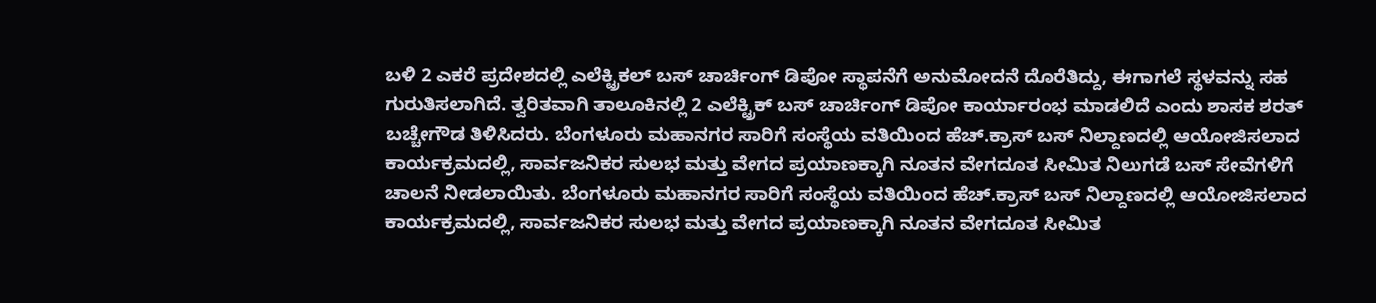ಬಳಿ 2 ಎಕರೆ ಪ್ರದೇಶದಲ್ಲಿ ಎಲೆಕ್ಟ್ರಿಕಲ್ ಬಸ್ ಚಾರ್ಚಿಂಗ್ ಡಿಪೋ ಸ್ಥಾಪನೆಗೆ ಅನುಮೋದನೆ ದೊರೆತಿದ್ದು, ಈಗಾಗಲೆ ಸ್ಥಳವನ್ನು ಸಹ ಗುರುತಿಸಲಾಗಿದೆ. ತ್ವರಿತವಾಗಿ ತಾಲೂಕಿನಲ್ಲಿ 2 ಎಲೆಕ್ಟ್ರಿಕ್ ಬಸ್ ಚಾರ್ಚಿಂಗ್ ಡಿಪೋ ಕಾರ್ಯಾರಂಭ ಮಾಡಲಿದೆ ಎಂದು ಶಾಸಕ ಶರತ್ ಬಚ್ಚೇಗೌಡ ತಿಳಿಸಿದರು. ಬೆಂಗಳೂರು ಮಹಾನಗರ ಸಾರಿಗೆ ಸಂಸ್ಥೆಯ ವತಿಯಿಂದ ಹೆಚ್.ಕ್ರಾಸ್ ಬಸ್ ನಿಲ್ದಾಣದಲ್ಲಿ ಆಯೋಜಿಸಲಾದ ಕಾರ್ಯಕ್ರಮದಲ್ಲಿ, ಸಾರ್ವಜನಿಕರ ಸುಲಭ ಮತ್ತು ವೇಗದ ಪ್ರಯಾಣಕ್ಕಾಗಿ ನೂತನ ವೇಗದೂತ ಸೀಮಿತ ನಿಲುಗಡೆ ಬಸ್ ಸೇವೆಗಳಿಗೆ ಚಾಲನೆ ನೀಡಲಾಯಿತು. ಬೆಂಗಳೂರು ಮಹಾನಗರ ಸಾರಿಗೆ ಸಂಸ್ಥೆಯ ವತಿಯಿಂದ ಹೆಚ್.ಕ್ರಾಸ್ ಬಸ್ ನಿಲ್ದಾಣದಲ್ಲಿ ಆಯೋಜಿಸಲಾದ ಕಾರ್ಯಕ್ರಮದಲ್ಲಿ, ಸಾರ್ವಜನಿಕರ ಸುಲಭ ಮತ್ತು ವೇಗದ ಪ್ರಯಾಣಕ್ಕಾಗಿ ನೂತನ ವೇಗದೂತ ಸೀಮಿತ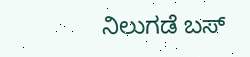ನಿಲುಗಡೆ ಬಸ್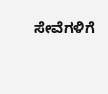ಸೇವೆಗಳಿಗೆ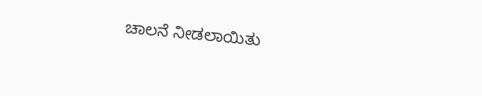ಚಾಲನೆ ನೀಡಲಾಯಿತು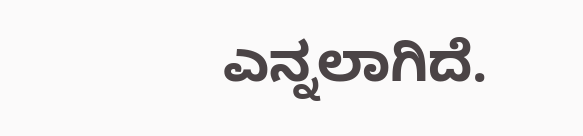ಎನ್ನಲಾಗಿದೆ.